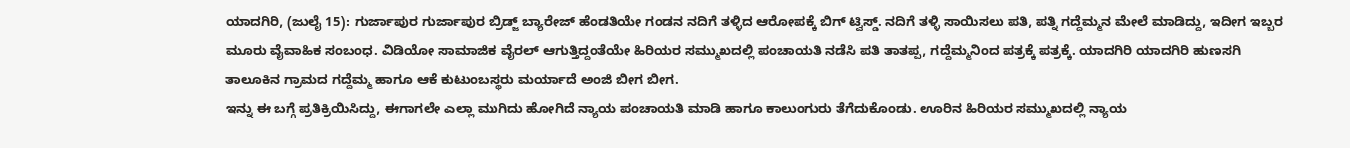ಯಾದಗಿರಿ, (ಜುಲೈ 15): ಗುರ್ಜಾಪುರ ಗುರ್ಜಾಪುರ ಬ್ರಿಡ್ಜ್ ಬ್ಯಾರೇಜ್ ಹೆಂಡತಿಯೇ ಗಂಡನ ನದಿಗೆ ತಳ್ಳಿದ ಆರೋಪಕ್ಕೆ ಬಿಗ್ ಟ್ವಿಸ್ಡ್. ನದಿಗೆ ತಳ್ಳಿ ಸಾಯಿಸಲು ಪತಿ, ಪತ್ನಿ ಗದ್ದೆಮ್ಮನ ಮೇಲೆ ಮಾಡಿದ್ದು, ಇದೀಗ ಇಬ್ಬರ ಮೂರು ವೈವಾಹಿಕ ಸಂಬಂಧ. ವಿಡಿಯೋ ಸಾಮಾಜಿಕ ವೈರಲ್ ಆಗುತ್ತಿದ್ದಂತೆಯೇ ಹಿರಿಯರ ಸಮ್ಮುಖದಲ್ಲಿ ಪಂಚಾಯತಿ ನಡೆಸಿ ಪತಿ ತಾತಪ್ಪ, ಗದ್ದೆಮ್ಮನಿಂದ ಪತ್ರಕ್ಕೆ ಪತ್ರಕ್ಕೆ. ಯಾದಗಿರಿ ಯಾದಗಿರಿ ಹುಣಸಗಿ ತಾಲೂಕಿನ ಗ್ರಾಮದ ಗದ್ದೆಮ್ಮ ಹಾಗೂ ಆಕೆ ಕುಟುಂಬಸ್ಥರು ಮರ್ಯಾದೆ ಅಂಜಿ ಬೀಗ ಬೀಗ.
ಇನ್ನು ಈ ಬಗ್ಗೆ ಪ್ರತಿಕ್ರಿಯಿಸಿದ್ದು, ಈಗಾಗಲೇ ಎಲ್ಲಾ ಮುಗಿದು ಹೋಗಿದೆ ನ್ಯಾಯ ಪಂಚಾಯತಿ ಮಾಡಿ ಹಾಗೂ ಕಾಲುಂಗುರು ತೆಗೆದುಕೊಂಡು. ಊರಿನ ಹಿರಿಯರ ಸಮ್ಮುಖದಲ್ಲಿ ನ್ಯಾಯ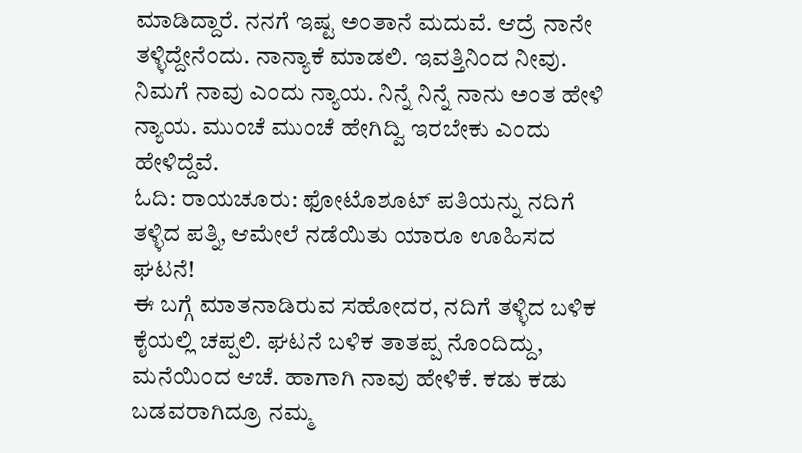ಮಾಡಿದ್ದಾರೆ. ನನಗೆ ಇಷ್ಟ ಅಂತಾನೆ ಮದುವೆ. ಆದ್ರೆ ನಾನೇ ತಳ್ಳಿದ್ದೇನೆಂದು. ನಾನ್ಯಾಕೆ ಮಾಡಲಿ. ಇವತ್ತಿನಿಂದ ನೀವು. ನಿಮಗೆ ನಾವು ಎಂದು ನ್ಯಾಯ. ನಿನ್ನೆ ನಿನ್ನೆ ನಾನು ಅಂತ ಹೇಳಿ ನ್ಯಾಯ. ಮುಂಚೆ ಮುಂಚೆ ಹೇಗಿದ್ವಿ ಇರಬೇಕು ಎಂದು ಹೇಳಿದ್ದೆವೆ.
ಓದಿ: ರಾಯಚೂರು: ಫೋಟೊಶೂಟ್ ಪತಿಯನ್ನು ನದಿಗೆ ತಳ್ಳಿದ ಪತ್ನಿ, ಆಮೇಲೆ ನಡೆಯಿತು ಯಾರೂ ಊಹಿಸದ ಘಟನೆ!
ಈ ಬಗ್ಗೆ ಮಾತನಾಡಿರುವ ಸಹೋದರ, ನದಿಗೆ ತಳ್ಳಿದ ಬಳಿಕ ಕೈಯಲ್ಲಿ ಚಪ್ಪಲಿ. ಘಟನೆ ಬಳಿಕ ತಾತಪ್ಪ ನೊಂದಿದ್ದು, ಮನೆಯಿಂದ ಆಚೆ. ಹಾಗಾಗಿ ನಾವು ಹೇಳಿಕೆ. ಕಡು ಕಡು ಬಡವರಾಗಿದ್ರೂ ನಮ್ಮ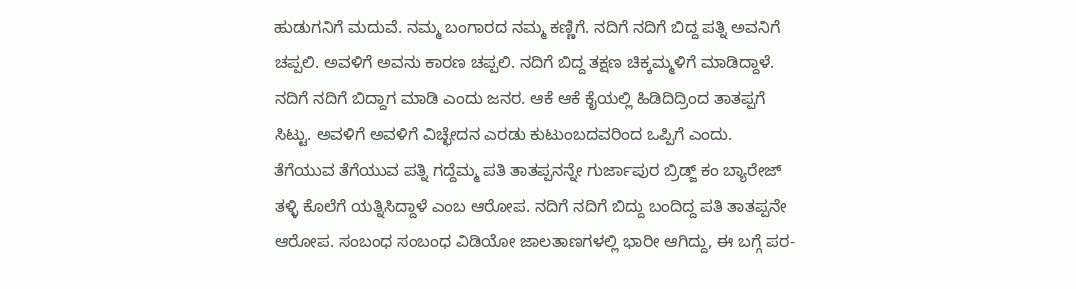ಹುಡುಗನಿಗೆ ಮದುವೆ. ನಮ್ಮ ಬಂಗಾರದ ನಮ್ಮ ಕಣ್ಣಿಗೆ. ನದಿಗೆ ನದಿಗೆ ಬಿದ್ದ ಪತ್ನಿ ಅವನಿಗೆ ಚಪ್ಪಲಿ. ಅವಳಿಗೆ ಅವನು ಕಾರಣ ಚಪ್ಪಲಿ. ನದಿಗೆ ಬಿದ್ದ ತಕ್ಷಣ ಚಿಕ್ಕಮ್ಮಳಿಗೆ ಮಾಡಿದ್ದಾಳೆ. ನದಿಗೆ ನದಿಗೆ ಬಿದ್ದಾಗ ಮಾಡಿ ಎಂದು ಜನರ. ಆಕೆ ಆಕೆ ಕೈಯಲ್ಲಿ ಹಿಡಿದಿದ್ರಿಂದ ತಾತಪ್ಪಗೆ ಸಿಟ್ಟು. ಅವಳಿಗೆ ಅವಳಿಗೆ ವಿಚ್ಛೇದನ ಎರಡು ಕುಟುಂಬದವರಿಂದ ಒಪ್ಪಿಗೆ ಎಂದು.
ತೆಗೆಯುವ ತೆಗೆಯುವ ಪತ್ನಿ ಗದ್ದೆಮ್ಮ ಪತಿ ತಾತಪ್ಪನನ್ನೇ ಗುರ್ಜಾಪುರ ಬ್ರಿಡ್ಜ್ ಕಂ ಬ್ಯಾರೇಜ್ ತಳ್ಳಿ ಕೊಲೆಗೆ ಯತ್ನಿಸಿದ್ದಾಳೆ ಎಂಬ ಆರೋಪ. ನದಿಗೆ ನದಿಗೆ ಬಿದ್ದು ಬಂದಿದ್ದ ಪತಿ ತಾತಪ್ಪನೇ ಆರೋಪ. ಸಂಬಂಧ ಸಂಬಂಧ ವಿಡಿಯೋ ಜಾಲತಾಣಗಳಲ್ಲಿ ಭಾರೀ ಆಗಿದ್ದು, ಈ ಬಗ್ಗೆ ಪರ-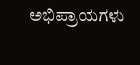ಅಭಿಪ್ರಾಯಗಳು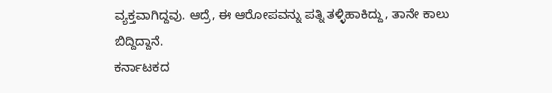ವ್ಯಕ್ತವಾಗಿದ್ದವು. ಆದ್ರೆ, ಈ ಆರೋಪವನ್ನು ಪತ್ನಿ ತಳ್ಳಿಹಾಕಿದ್ದು, ತಾನೇ ಕಾಲು ಬಿದ್ದಿದ್ದಾನೆ.
ಕರ್ನಾಟಕದ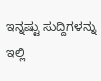ಇನ್ನಷ್ಟು ಸುದ್ದಿಗಳನ್ನು ಇಲ್ಲಿ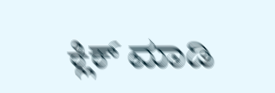ಕ್ಲಿಕ್ ಮಾಡಿ